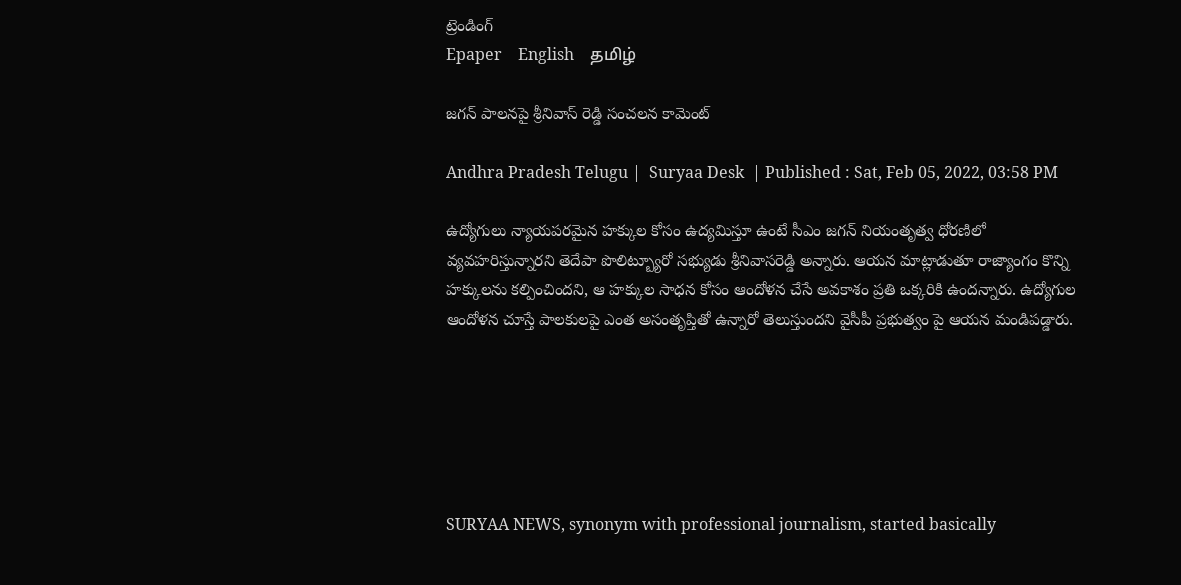ట్రెండింగ్
Epaper    English    தமிழ்

జగన్ పాలనపై శ్రీనివాస్ రెడ్డి సంచలన కామెంట్

Andhra Pradesh Telugu |  Suryaa Desk  | Published : Sat, Feb 05, 2022, 03:58 PM

ఉద్యోగులు న్యాయపరమైన హక్కుల కోసం ఉద్యమిస్తూ ఉంటే సీఎం జగన్ నియంతృత్వ ధోరణిలో వ్యవహరిస్తున్నారని తెదేపా పొలిట్బ్యూరో సభ్యుడు శ్రీనివాసరెడ్డి అన్నారు. ఆయన మాట్లాడుతూ రాజ్యాంగం కొన్ని హక్కులను కల్పించిందని, ఆ హక్కుల సాధన కోసం ఆందోళన చేసే అవకాశం ప్రతి ఒక్కరికి ఉందన్నారు. ఉద్యోగుల ఆందోళన చూస్తే పాలకులపై ఎంత అసంతృప్తితో ఉన్నారో తెలుస్తుందని వైసీపీ ప్రభుత్వం పై ఆయన మండిపడ్డారు.






SURYAA NEWS, synonym with professional journalism, started basically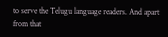to serve the Telugu language readers. And apart from that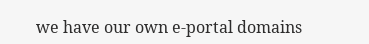we have our own e-portal domains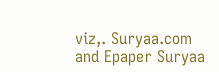viz,. Suryaa.com and Epaper Suryaa